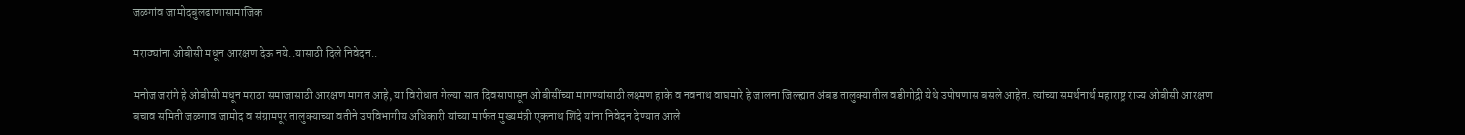जळगांव जामोदबुलढाणासामाजिक

मराठ्यांना ओबीसी मधून आरक्षण देऊ नये..यासाठी दिले निवेदन..

मनोज जरांगे हे ओबीसी मधून मराठा समाजासाठी आरक्षण मागत आहे, या विरोधात गेल्या सात दिवसापासून ओबीसींच्या मागण्यांसाठी लक्ष्मण हाके व नवनाथ वाघमारे हे जालना जिल्ह्यात अंबड तालुक्यातील वडीगोद्री येथे उपोषणास बसले आहेत. त्यांच्या समर्थनार्थ महाराष्ट्र राज्य ओबीसी आरक्षण बचाव समिती जळगाव जामोद व संग्रामपूर तालुक्याच्या वतीने उपविभागीय अधिकारी यांच्या मार्फत मुख्यमंत्री एकनाथ शिंदे यांना निवेदन देण्यात आले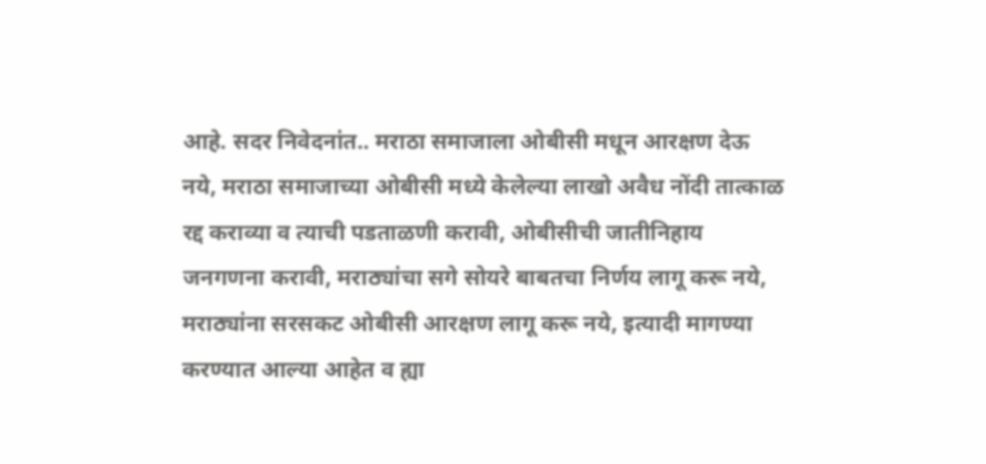आहे. सदर निवेदनांत.. मराठा समाजाला ओबीसी मधून आरक्षण देऊ नये, मराठा समाजाच्या ओबीसी मध्ये केलेल्या लाखो अवैध नोंदी तात्काळ रद्द कराव्या व त्याची पडताळणी करावी, ओबीसीची जातीनिहाय जनगणना करावी, मराठ्यांचा सगे सोयरे बाबतचा निर्णय लागू करू नये, मराठ्यांना सरसकट ओबीसी आरक्षण लागू करू नये, इत्यादी मागण्या करण्यात आल्या आहेत व ह्या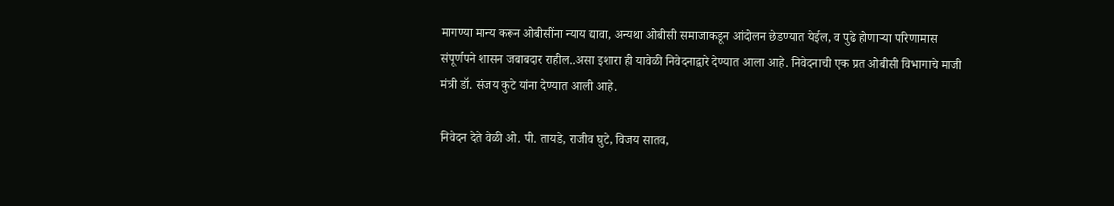मागण्या मान्य करून ओबीसींना न्याय द्यावा, अन्यथा ओबीसी समाजाकडून आंदोलन छेडण्यात येईल, व पुढे होणाऱ्या परिणामास संपूर्णपने शासन जबाबदार राहील..असा इशारा ही यावेळी निवेदनाद्वारे देण्यात आला आहे. निवेदनाची एक प्रत ओबीसी विभागाचे माजी मंत्री डॉ. संजय कुटे यांना देण्यात आली आहे.

निवेदन देते वेळी ओ. पी. तायडे, राजीव घुटे, विजय सातव,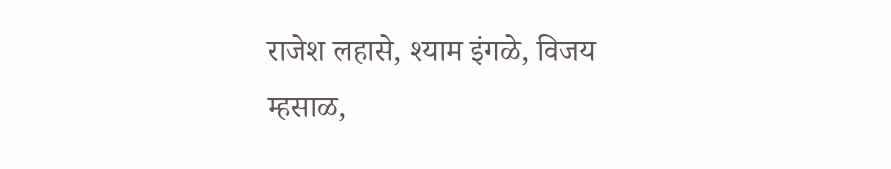राजेश लहासे, श्याम इंगळे, विजय म्हसाळ,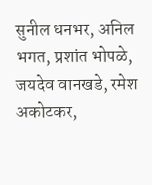सुनील धनभर, अनिल भगत, प्रशांत भोपळे, जयदेव वानखडे, रमेश अकोटकर,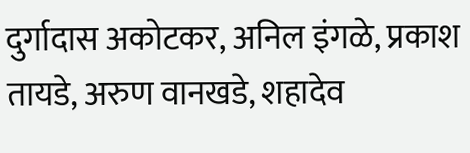दुर्गादास अकोटकर, अनिल इंगळे, प्रकाश तायडे, अरुण वानखडे, शहादेव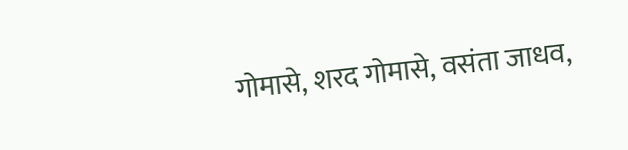गोमासे, शरद गोमासे, वसंता जाधव,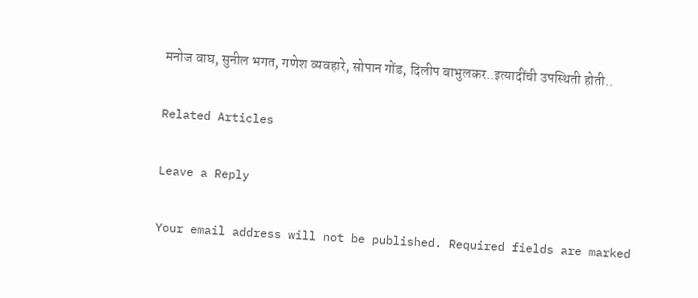मनोज वाघ, सुनील भगत, गणेश व्यवहारे, सोपान गोंड, दिलीप बाभुलकर..इत्यादींची उपस्थिती होती..

Related Articles

Leave a Reply

Your email address will not be published. Required fields are marked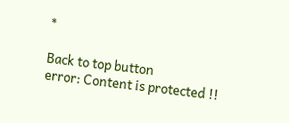*

Back to top button
error: Content is protected !!